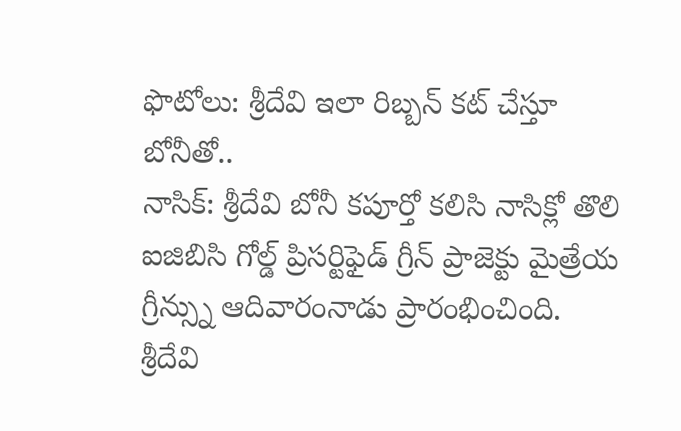ఫొటోలు: శ్రీదేవి ఇలా రిబ్బన్ కట్ చేస్తూ బోనీతో..
నాసిక్: శ్రీదేవి బోనీ కపూర్తో కలిసి నాసిక్లో తొలి ఐజిబిసి గోల్డ్ ప్రిసర్టిఫైడ్ గ్రీన్ ప్రాజెక్టు మైత్రేయ గ్రీన్స్ను ఆదివారంనాడు ప్రారంభించింది. శ్రీదేవి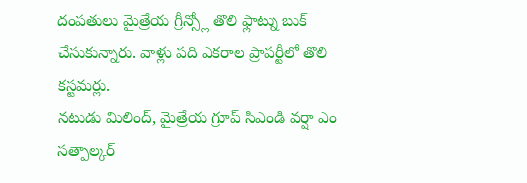దంపతులు మైత్రేయ గ్రీన్స్లో తొలి ఫ్లాట్ను బుక్ చేసుకున్నారు. వాళ్లు పది ఎకరాల ప్రాపర్టీలో తొలి కస్టమర్లు.
నటుడు మిలింద్, మైత్రేయ గ్రూప్ సిఎండి వర్షా ఎం సత్పాల్కర్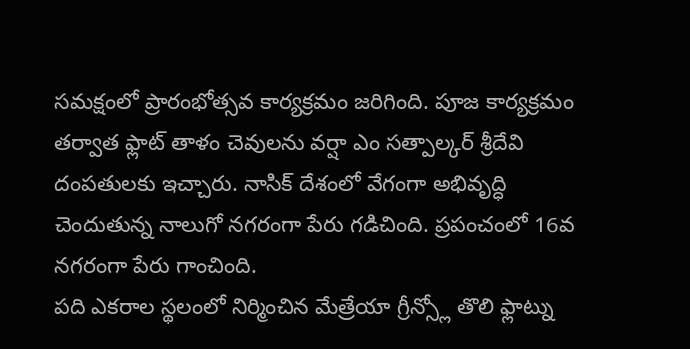సమక్షంలో ప్రారంభోత్సవ కార్యక్రమం జరిగింది. పూజ కార్యక్రమం తర్వాత ఫ్లాట్ తాళం చెవులను వర్షా ఎం సత్పాల్కర్ శ్రీదేవి దంపతులకు ఇచ్చారు. నాసిక్ దేశంలో వేగంగా అభివృద్ధి చెందుతున్న నాలుగో నగరంగా పేరు గడిచింది. ప్రపంచంలో 16వ నగరంగా పేరు గాంచింది.
పది ఎకరాల స్థలంలో నిర్మించిన మేత్రేయా గ్రీన్స్లో తొలి ఫ్లాట్ను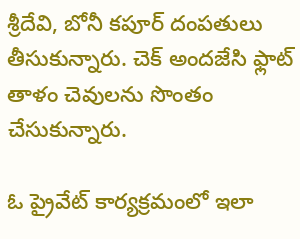శ్రీదేవి, బోనీ కపూర్ దంపతులు తీసుకున్నారు. చెక్ అందజేసి ఫ్లాట్ తాళం చెవులను సొంతం చేసుకున్నారు.

ఓ ప్రైవేట్ కార్యక్రమంలో ఇలా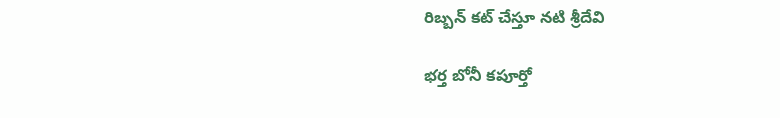రిబ్బన్ కట్ చేస్తూ నటి శ్రీదేవి

భర్త బోనీ కపూర్తో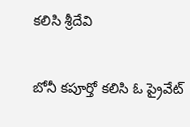కలిసి శ్రీదేవి

బోనీ కపూర్తో కలిసి ఓ ప్రైవేట్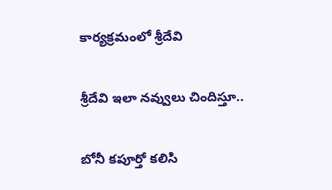కార్యక్రమంలో శ్రీదేవి

శ్రీదేవి ఇలా నవ్వులు చిందిస్తూ..

బోనీ కపూర్తో కలిసి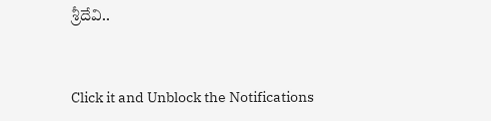శ్రీదేవి..


Click it and Unblock the Notifications